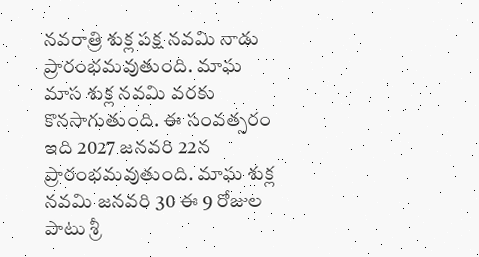నవరాత్రి శుక్ల పక్ష నవమి నాడు ప్రారంభమవుతుంది. మాఘ మాస శుక్ల నవమి వరకు కొనసాగుతుంది. ఈ సంవత్సరం ఇది 2027 జనవరి 22న ప్రారంభమవుతుంది. మాఘ శుక్ల నవమి జనవరి 30 ఈ 9 రోజుల పాటు శ్రీ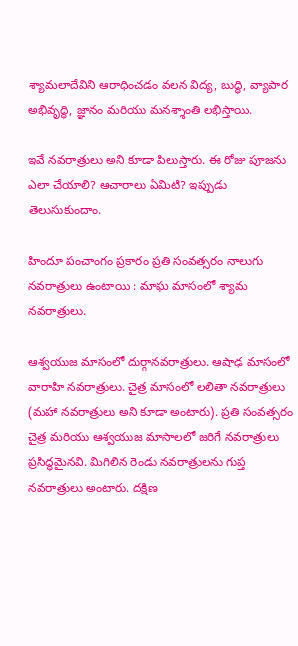శ్యామలాదేవిని ఆరాధించడం వలన విద్య, బుద్ధి, వ్యాపార అభివృద్ధి, జ్ఞానం మరియు మనశ్శాంతి లభిస్తాయి.

ఇవే నవరాత్రులు అని కూడా పిలుస్తారు. ఈ రోజు పూజను ఎలా చేయాలి? ఆచారాలు ఏమిటి? ఇప్పుడు తెలుసుకుందాం.

హిందూ పంచాంగం ప్రకారం ప్రతి సంవత్సరం నాలుగు నవరాత్రులు ఉంటాయి : మాఘ మాసంలో శ్యామ నవరాత్రులు.

ఆశ్వయుజ మాసంలో దుర్గానవరాత్రులు. ఆషాఢ మాసంలో వారాహి నవరాత్రులు. చైత్ర మాసంలో లలితా నవరాత్రులు (మహా నవరాత్రులు అని కూడా అంటారు). ప్రతి సంవత్సరం చైత్ర మరియు ఆశ్వయుజ మాసాలలో జరిగే నవరాత్రులు ప్రసిద్ధమైనవి. మిగిలిన రెండు నవరాత్రులను గుప్త నవరాత్రులు అంటారు. దక్షిణ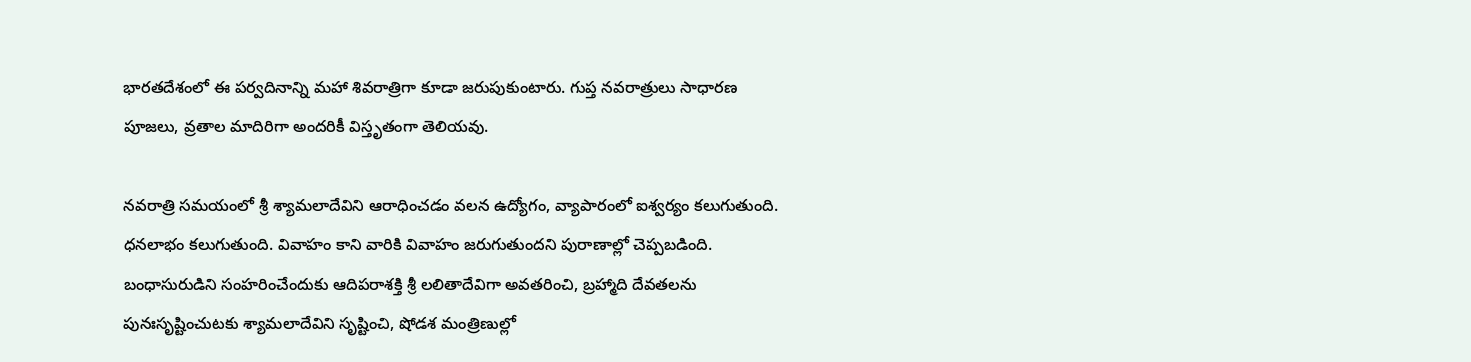భారతదేశంలో ఈ పర్వదినాన్ని మహా శివరాత్రిగా కూడా జరుపుకుంటారు. గుప్త నవరాత్రులు సాధారణ పూజలు, వ్రతాల మాదిరిగా అందరికీ విస్తృతంగా తెలియవు.

నవరాత్రి సమయంలో శ్రీ శ్యామలాదేవిని ఆరాధించడం వలన ఉద్యోగం, వ్యాపారంలో ఐశ్వర్యం కలుగుతుంది. ధనలాభం కలుగుతుంది. వివాహం కాని వారికి వివాహం జరుగుతుందని పురాణాల్లో చెప్పబడింది. బంధాసురుడిని సంహరించేందుకు ఆదిపరాశక్తి శ్రీ లలితాదేవిగా అవతరించి, బ్రహ్మాది దేవతలను పునఃసృష్టించుటకు శ్యామలాదేవిని సృష్టించి, షోడశ మంత్రిణుల్లో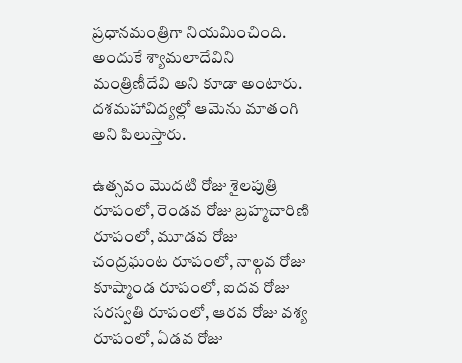ప్రధానమంత్రిగా నియమించింది. అందుకే శ్యామలాదేవిని మంత్రిణీదేవి అని కూడా అంటారు. దశమహావిద్యల్లో ఆమెను మాతంగి అని పిలుస్తారు.

ఉత్సవం మొదటి రోజు శైలపుత్రి రూపంలో, రెండవ రోజు బ్రహ్మచారిణి రూపంలో, మూడవ రోజు చంద్రఘంట రూపంలో, నాల్గవ రోజు కూష్మాండ రూపంలో, ఐదవ రోజు సరస్వతి రూపంలో, ఆరవ రోజు వశ్య రూపంలో, ఏడవ రోజు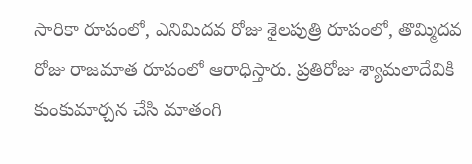సారికా రూపంలో, ఎనిమిదవ రోజు శైలపుత్రి రూపంలో, తొమ్మిదవ రోజు రాజమాత రూపంలో ఆరాధిస్తారు. ప్రతిరోజు శ్యామలాదేవికి కుంకుమార్చన చేసి మాతంగి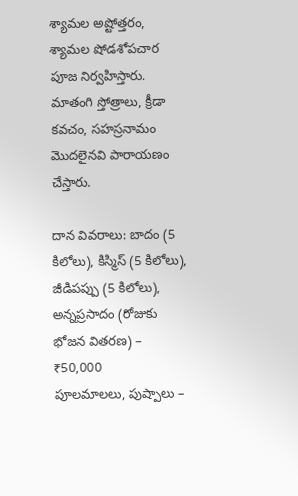శ్యామల అష్టోత్తరం, శ్యామల షోడశోపచార పూజ నిర్వహిస్తారు. మాతంగి స్తోత్రాలు, క్రీడా కవచం, సహస్రనామం మొదలైనవి పారాయణం చేస్తారు.

దాన వివరాలు: బాదం (5 కిలోలు), కిస్మిస్ (5 కిలోలు), జీడిపప్పు (5 కిలోలు),
అన్నప్రసాదం (రోజుకు భోజన వితరణ) – ₹50,000
పూలమాలలు, పుష్పాలు –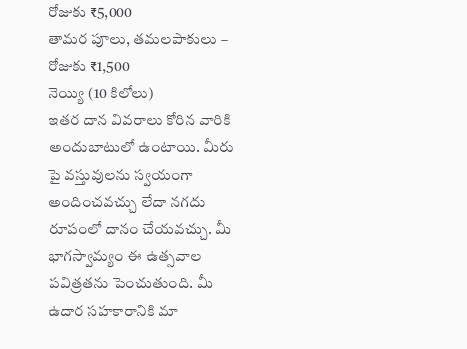రోజుకు ₹5,000
తామర పూలు, తమలపాకులు – రోజుకు ₹1,500
నెయ్యి (10 కిలోలు)
ఇతర దాన వివరాలు కోరిన వారికి అందుబాటులో ఉంటాయి. మీరు పై వస్తువులను స్వయంగా అందించవచ్చు లేదా నగదు రూపంలో దానం చేయవచ్చు. మీ భాగస్వామ్యం ఈ ఉత్సవాల పవిత్రతను పెంచుతుంది. మీ ఉదార సహకారానికి మా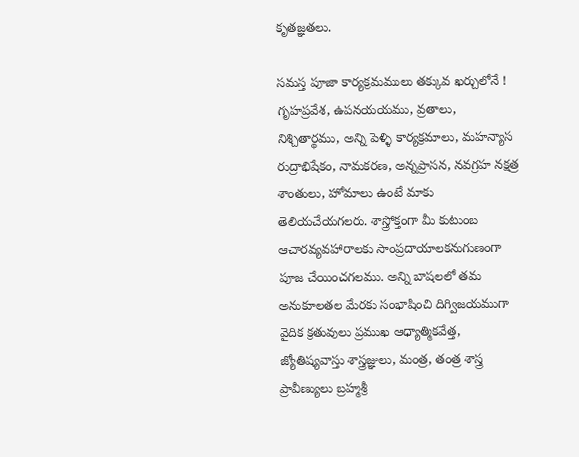కృతజ్ఞతలు.

సమస్త పూజా కార్యక్రమములు తక్కువ ఖర్చులోనే !
గృహప్రవేశ, ఉపనయయము, వ్రతాలు, నిశ్చితార్థము, అన్ని పెళ్ళి కార్యక్రమాలు, మహన్యాస రుద్రాభిషేకం, నామకరణ, అన్నప్రాసన, నవగ్రహ నక్షత్ర శాంతులు, హోమాలు ఉంటే మాకు తెలియచేయగలరు. శాస్త్రోక్తంగా మీ కుటుంబ ఆచారవ్యవహారాలకు సాంప్రదాయాలకనుగుణంగా పూజ చేయించగలము. అన్ని బాషలలో తమ అనుకూలతల మేరకు సంభాషించి దిగ్విజయముగా వైదిక క్రతువులు ప్రముఖ ఆధ్యాత్మికవేత్త, జ్యోతిష్యవాస్తు శాస్త్రజ్ఞులు, మంత్ర, తంత్ర శాస్త్ర ప్రావీణ్యులు బ్రహ్మశ్రీ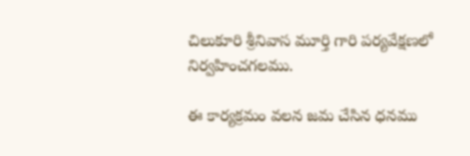చిలుకూరి శ్రీనివాస మూర్తి గారి పర్యవేక్షణలో నిర్వహించగలము.

ఈ కార్యక్రమం వలన జమ చేసిన ధనము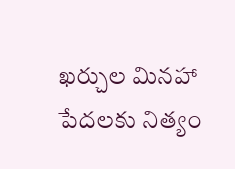ఖర్చుల మినహా పేదలకు నిత్యం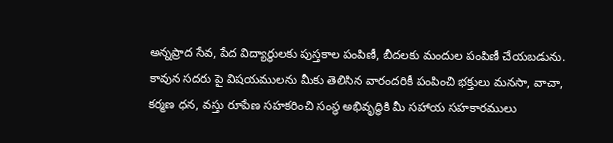అన్నప్రాద సేవ, పేద విద్యార్థులకు పుస్తకాల పంపిణీ, బీదలకు మందుల పంపిణీ చేయబడును.
కావున సదరు పై విషయములను మీకు తెలిసిన వారందరికీ పంపించి భక్తులు మనసా, వాచా, కర్మణ ధన, వస్తు రూపేణ సహకరించి సంస్థ అభివృద్ధికి మీ సహాయ సహకారములు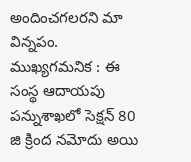అందించగలరని మా విన్నపం.
ముఖ్యగమనిక : ఈ సంస్థ ఆదాయపు పన్నుశాఖలో సెక్షన్ 80 జి క్రింద నమోదు అయి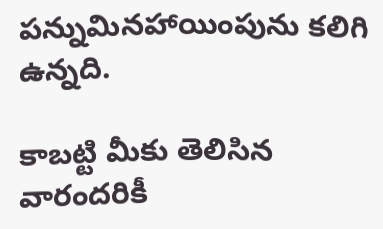పన్నుమినహాయింపును కలిగి ఉన్నది.

కాబట్టి మీకు తెలిసిన వారందరికీ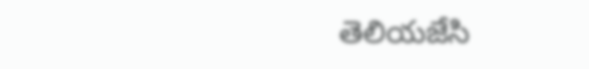తెలియజేసి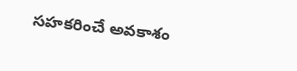సహకరించే అవకాశం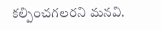కల్పించగలరని మనవి.